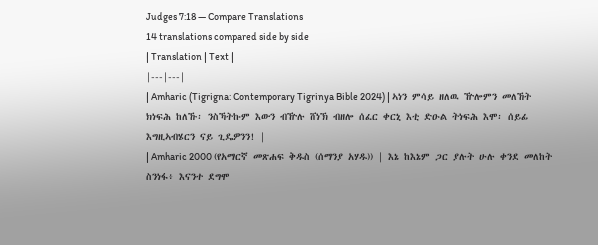Judges 7:18 — Compare Translations
14 translations compared side by side
| Translation | Text |
|---|---|
| Amharic (Tigrigna: Contemporary Tigrinya Bible 2024) | ኣነን ምሳይ ዘለዉ ዅሎምን መለኸት ክነፍሕ ከለኹ፡ ንስኻትኩም እውን ብዅሉ ሸነኽ ብዘሎ ሰፈር ቀርኒ እቲ ድዑል ትነፍሕ እሞ፡ ሰይፊ እግዚኣብሄርን ናይ ጊዴዎንን! |
| Amharic 2000 (የአማርኛ መጽሐፍ ቅዱስ (ሰማንያ አሃዱ)) | እኔ ከእኔም ጋር ያሉት ሁሉ ቀንደ መለከት ስንነፋ፥ እናንተ ደግሞ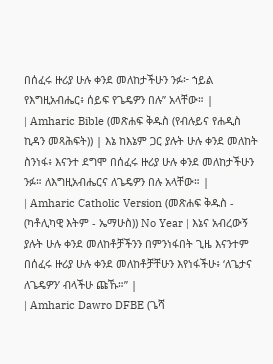በሰፈሩ ዙሪያ ሁሉ ቀንደ መለከታችሁን ንፉ፦ ኀይል የእግዚአብሔር፥ ሰይፍ የጌዴዎን በሉ” አላቸው። |
| Amharic Bible (መጽሐፍ ቅዱስ (የብሉይና የሐዲስ ኪዳን መጻሕፍት)) | እኔ ከእኔም ጋር ያሉት ሁሉ ቀንደ መለከት ስንነፋ፥ እናንተ ደግሞ በሰፈሩ ዙሪያ ሁሉ ቀንደ መለከታችሁን ንፉ። ለእግዚአብሔርና ለጌዴዎን በሉ አላቸው። |
| Amharic Catholic Version (መጽሐፍ ቅዱስ - (ካቶሊካዊ እትም - ኤማሁስ)) No Year | እኔና አብረውኝ ያሉት ሁሉ ቀንደ መለከቶቻችንን በምንነፋበት ጊዜ እናንተም በሰፈሩ ዙሪያ ሁሉ ቀንደ መለከቶቻቸሁን እየነፋችሁ፥ ‘ለጌታና ለጌዴዎን’ ብላችሁ ጩኹ።” |
| Amharic Dawro DFBE (ጌሻ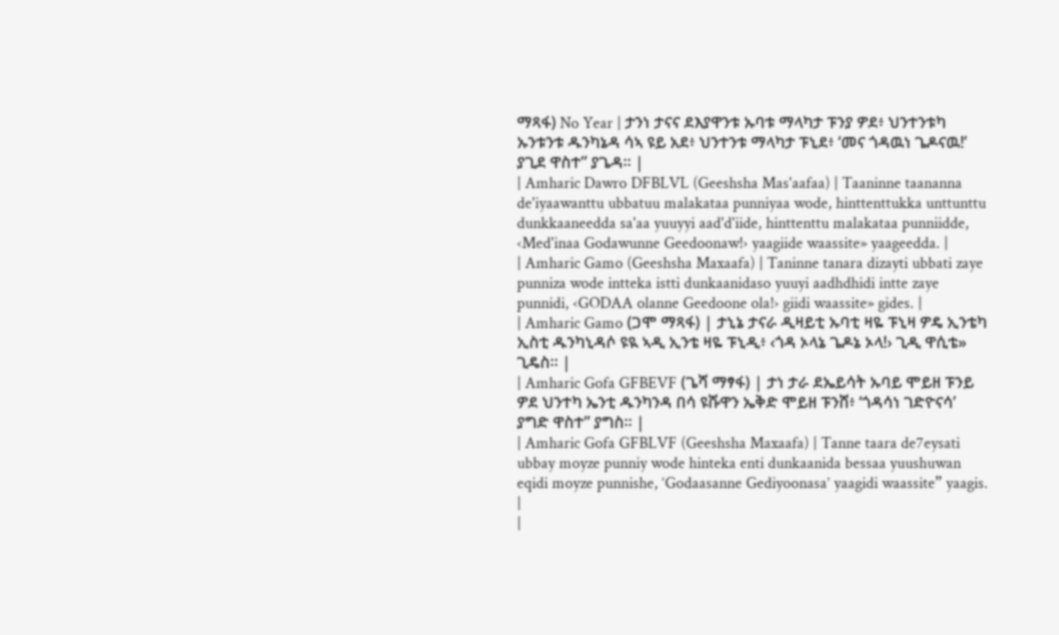ማጻፋ) No Year | ታንነ ታናና ደእያዋንቱ ኡባቱ ማላካታ ፑንያ ዎደ፥ ህንተንቱካ ኡንቱንቱ ዱንካኔዳ ሳኣ ዩይ አደ፥ ህንተንቱ ማላካታ ፑኒደ፥ ‘መና ጎዳዉነ ጌዶናዉ!’ ያጊደ ዋስተ” ያጌዳ። |
| Amharic Dawro DFBLVL (Geeshsha Mas'aafaa) | Taaninne taananna de'iyaawanttu ubbatuu malakataa punniyaa wode, hinttenttukka unttunttu dunkkaaneedda sa'aa yuuyyi aad'd'iide, hinttenttu malakataa punniidde, ‹Med'inaa Godawunne Geedoonaw!› yaagiide waassite» yaageedda. |
| Amharic Gamo (Geeshsha Maxaafa) | Taninne tanara dizayti ubbati zaye punniza wode intteka istti dunkaanidaso yuuyi aadhdhidi intte zaye punnidi, ‹GODAA olanne Geedoone ola!› giidi waassite» gides. |
| Amharic Gamo (ጋሞ ማጻፋ) | ታኒኔ ታናራ ዲዛይቲ ኡባቲ ዛዬ ፑኒዛ ዎዴ ኢንቴካ ኢስቲ ዱንካኒዳሶ ዩዪ ኣዲ ኢንቴ ዛዬ ፑኒዲ፥ ‹ጎዳ ኦላኔ ጌዶኔ ኦላ!› ጊዲ ዋሲቴ» ጊዴስ። |
| Amharic Gofa GFBEVF (ጌሻ ማፃፋ) | ታነ ታራ ደኤይሳት ኡባይ ሞይዘ ፑንይ ዎደ ህንተካ ኤንቲ ዱንካንዳ በሳ ዩሹዋን ኤቅድ ሞይዘ ፑንሸ፥ ‘ጎዳሳነ ገድዮናሳ’ ያግድ ዋስተ” ያግስ። |
| Amharic Gofa GFBLVF (Geeshsha Maxaafa) | Tanne taara de7eysati ubbay moyze punniy wode hinteka enti dunkaanida bessaa yuushuwan eqidi moyze punnishe, ‘Godaasanne Gediyoonasa’ yaagidi waassite” yaagis. |
|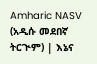Amharic NASV (አዲሱ መደበኛ ትርጒም) | እኔና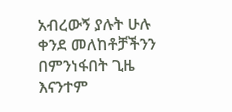አብረውኝ ያሉት ሁሉ ቀንደ መለከቶቻችንን በምንነፋበት ጊዜ እናንተም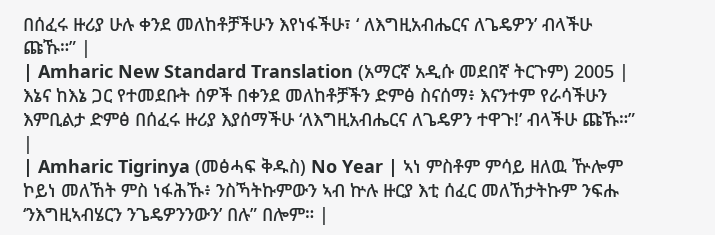በሰፈሩ ዙሪያ ሁሉ ቀንደ መለከቶቻችሁን እየነፋችሁ፣ ‘ ለእግዚአብሔርና ለጌዴዎን’ ብላችሁ ጩኹ።” |
| Amharic New Standard Translation (አማርኛ አዲሱ መደበኛ ትርጉም) 2005 | እኔና ከእኔ ጋር የተመደቡት ሰዎች በቀንደ መለከቶቻችን ድምፅ ስናሰማ፥ እናንተም የራሳችሁን እምቢልታ ድምፅ በሰፈሩ ዙሪያ እያሰማችሁ ‘ለእግዚአብሔርና ለጌዴዎን ተዋጉ!’ ብላችሁ ጩኹ።” |
| Amharic Tigrinya (መፅሓፍ ቅዱስ) No Year | ኣነ ምስቶም ምሳይ ዘለዉ ዅሎም ኮይነ መለኸት ምስ ነፋሕኹ፥ ንስኻትኩምውን ኣብ ኵሉ ዙርያ እቲ ሰፈር መለኸታትኩም ንፍሑ ‘ንእግዚኣብሄርን ንጌዴዎንንውን’ በሉ” በሎም። |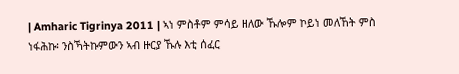| Amharic Tigrinya 2011 | ኣነ ምስቶም ምሳይ ዘለው ኹሎም ኮይነ መለኸት ምስ ነፋሕኩ፡ ንስኻትኩምውን ኣብ ዙርያ ኹሉ እቲ ሰፈር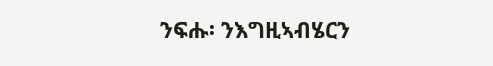ንፍሑ፡ ንእግዚኣብሄርን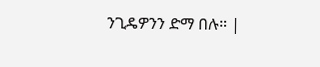ንጊዴዎንን ድማ በሉ። |